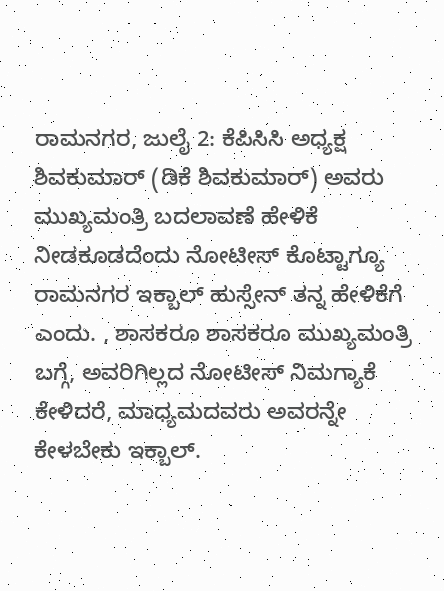ರಾಮನಗರ, ಜುಲೈ 2: ಕೆಪಿಸಿಸಿ ಅಧ್ಯಕ್ಷ ಶಿವಕುಮಾರ್ (ಡಿಕೆ ಶಿವಕುಮಾರ್) ಅವರು ಮುಖ್ಯಮಂತ್ರಿ ಬದಲಾವಣೆ ಹೇಳಿಕೆ ನೀಡಕೂಡದೆಂದು ನೋಟೀಸ್ ಕೊಟ್ಟಾಗ್ಯೂ ರಾಮನಗರ ಇಕ್ಬಾಲ್ ಹುಸ್ಸೇನ್ ತನ್ನ ಹೇಳಿಕೆಗೆ ಎಂದು. , ಶಾಸಕರೂ ಶಾಸಕರೂ ಮುಖ್ಯಮಂತ್ರಿ ಬಗ್ಗೆ, ಅವರಿಗಿಲ್ಲದ ನೋಟೀಸ್ ನಿಮಗ್ಯಾಕೆ ಕೇಳಿದರೆ, ಮಾಧ್ಯಮದವರು ಅವರನ್ನೇ ಕೇಳಬೇಕು ಇಕ್ಬಾಲ್.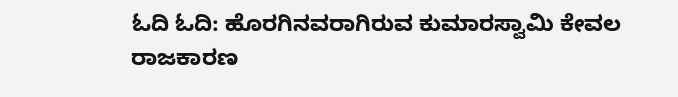ಓದಿ ಓದಿ: ಹೊರಗಿನವರಾಗಿರುವ ಕುಮಾರಸ್ವಾಮಿ ಕೇವಲ ರಾಜಕಾರಣ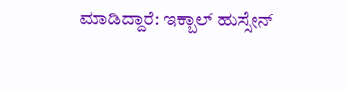ಮಾಡಿದ್ದಾರೆ: ಇಕ್ಬಾಲ್ ಹುಸ್ಸೇನ್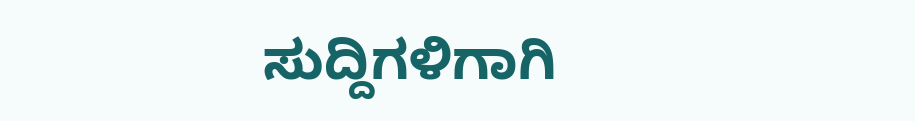ಸುದ್ದಿಗಳಿಗಾಗಿ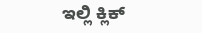ಇಲ್ಲಿ ಕ್ಲಿಕ್